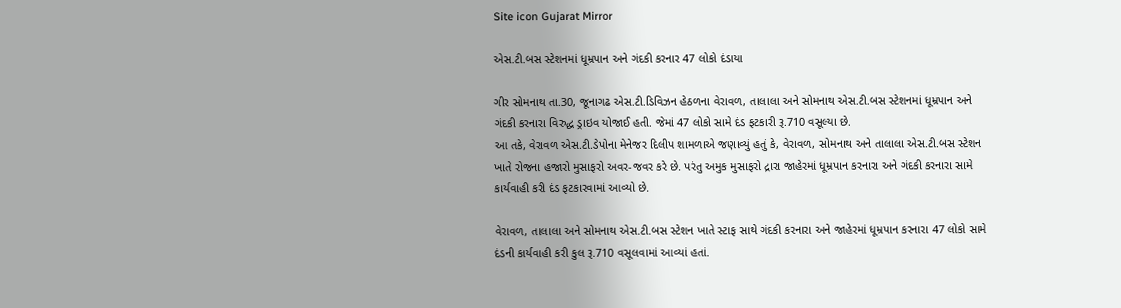Site icon Gujarat Mirror

એસ.ટી.બસ સ્ટેશનમાં ધૂમ્રપાન અને ગંદકી કરનાર 47 લોકો દંડાયા

ગીર સોમનાથ તા.30, જૂનાગઢ એસ.ટી.ડિવિઝન હેઠળના વેરાવળ, તાલાલા અને સોમનાથ એસ.ટી.બસ સ્ટેશનમાં ધૂમ્રપાન અને ગંદકી કરનારા વિરુદ્ધ ડ્રાઇવ યોજાઈ હતી. જેમાં 47 લોકો સામે દંડ ફટકારી રૂ.710 વસૂલ્યા છે.
આ તકે, વેરાવળ એસ.ટી.ડેપોના મેનેજર દિલીપ શામળાએ જણાવ્યું હતું કે, વેરાવળ, સોમનાથ અને તાલાલા એસ.ટી.બસ સ્ટેશન ખાતે રોજના હજારો મુસાફરો અવર-જવર કરે છે. પરંતુ અમુક મુસાફરો દ્રારા જાહેરમાં ધૂમ્રપાન કરનારા અને ગંદકી કરનારા સામે કાર્યવાહી કરી દંડ ફટકારવામાં આવ્યો છે.

વેરાવળ, તાલાલા અને સોમનાથ એસ.ટી.બસ સ્ટેશન ખાતે સ્ટાફ સાથે ગંદકી કરનારા અને જાહેરમાં ધૂમ્રપાન કરનારા 47 લોકો સામે દંડની કાર્યવાહી કરી કુલ રૂ.710 વસૂલવામાં આવ્યાં હતાં.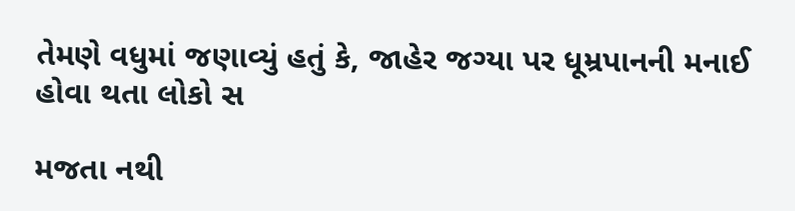તેમણે વધુમાં જણાવ્યું હતું કે, જાહેર જગ્યા પર ધૂમ્રપાનની મનાઈ હોવા થતા લોકો સ

મજતા નથી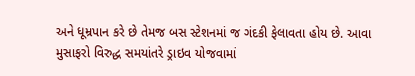અને ધૂમ્રપાન કરે છે તેમજ બસ સ્ટેશનમાં જ ગંદકી ફેલાવતા હોય છે. આવા મુસાફરો વિરુદ્ધ સમયાંતરે ડ્રાઇવ યોજવામાં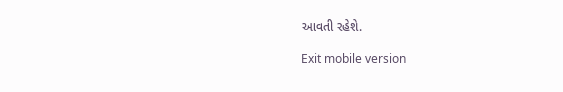આવતી રહેશે.

Exit mobile version